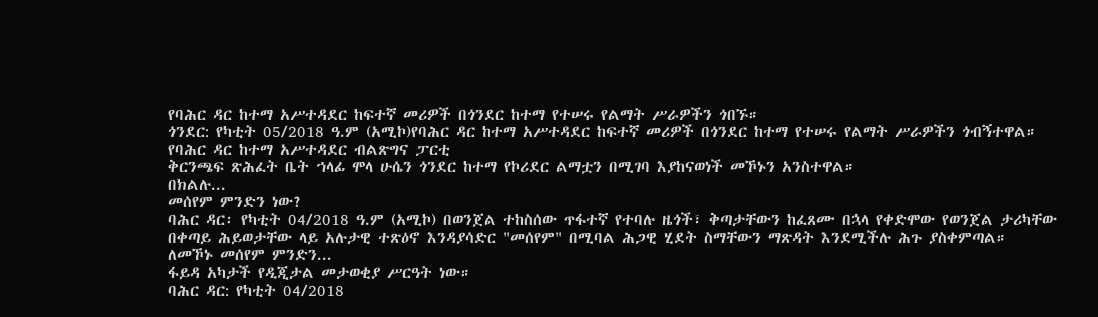የባሕር ዳር ከተማ አሥተዳደር ከፍተኛ መሪዎች በጎንደር ከተማ የተሠሩ የልማት ሥራዎችን ጎበኙ።
ጎንደር: የካቲት 05/2018 ዓ.ም (አሚኮ)የባሕር ዳር ከተማ አሥተዳደር ከፍተኛ መሪዎች በጎንደር ከተማ የተሠሩ የልማት ሥራዎችን ጎብኝተዋል።
የባሕር ዳር ከተማ አሥተዳደር ብልጽግና ፓርቲ
ቅርንጫፍ ጽሕፈት ቤት ኀላፊ ሞላ ሁሴን ጎንደር ከተማ የኮሪደር ልማቷን በሚገባ እያከናወነች መኾኑን አንስተዋል።
በክልሉ...
መሰየም ምንድን ነው?
ባሕር ዳር፡ የካቲት 04/2018 ዓ.ም (አሚኮ) በወንጀል ተከስሰው ጥፋተኛ የተባሉ ዜጎች፣ ቅጣታቸውን ከፈጸሙ በኋላ የቀድሞው የወንጀል ታሪካቸው በቀጣይ ሕይወታቸው ላይ አሉታዊ ተጽዕኖ እንዳያሳድር "መሰየም" በሚባል ሕጋዊ ሂደት ስማቸውን ማጽዳት እንደሚችሉ ሕጉ ያስቀምጣል።
ለመኾኑ መሰየም ምንድን...
ፋይዳ አካታች የዲጂታል መታወቂያ ሥርዓት ነው።
ባሕር ዳር: የካቲት 04/2018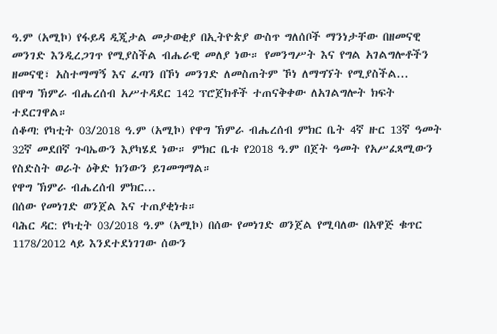ዓ.ም (አሚኮ) የፋይዳ ዲጂታል መታወቂያ በኢትዮጵያ ውስጥ ግለሰቦች ማንነታቸው በዘመናዊ መንገድ እንዲረጋገጥ የሚያስችል ብሔራዊ መለያ ነው። የመንግሥት እና የግል አገልግሎቶችን ዘመናዊ፣ አስተማማኝ እና ፈጣን በኾነ መንገድ ለመስጠትም ኾነ ለማግኘት የሚያስችል...
በዋግ ኽምራ ብሔረሰብ አሥተዳደር 142 ፕሮጀክቶች ተጠናቅቀው ለአገልግሎት ክፍት ተደርገዋል።
ሰቆጣ: የካቲት 03/2018 ዓ.ም (አሚኮ) የዋግ ኽምራ ብሔረሰብ ምክር ቤት 4ኛ ዙር 13ኛ ዓመት 32ኛ መደበኛ ጉባኤውን እያካሄደ ነው። ምክር ቤቱ የ2018 ዓ.ም በጀት ዓመት የአሥፈጻሚውን የስድስት ወራት ዕቅድ ክንውን ይገመግማል።
የዋግ ኽምራ ብሔረሰብ ምክር...
በሰው የመነገድ ወንጀል እና ተጠያቂነቱ።
ባሕር ዳር: የካቲት 03/2018 ዓ.ም (አሚኮ) በሰው የመነገድ ወንጀል የሚባለው በአዋጅ ቁጥር 1178/2012 ላይ እንደተደነገገው ሰውን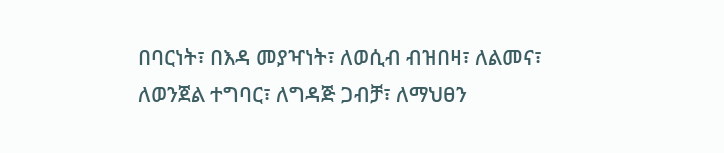በባርነት፣ በእዳ መያዣነት፣ ለወሲብ ብዝበዛ፣ ለልመና፣ ለወንጀል ተግባር፣ ለግዳጅ ጋብቻ፣ ለማህፀን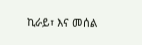ኪራይ፣ እና መሰል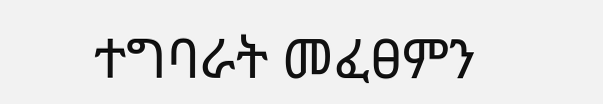ተግባራት መፈፀምን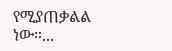የሚያጠቃልል ነው።...